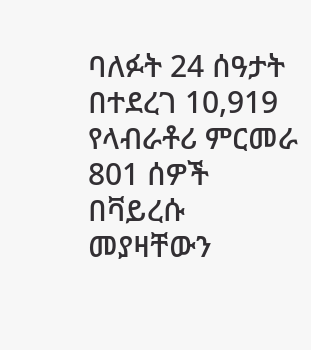ባለፉት 24 ሰዓታት በተደረገ 10,919 የላብራቶሪ ምርመራ 801 ሰዎች በቫይረሱ መያዛቸውን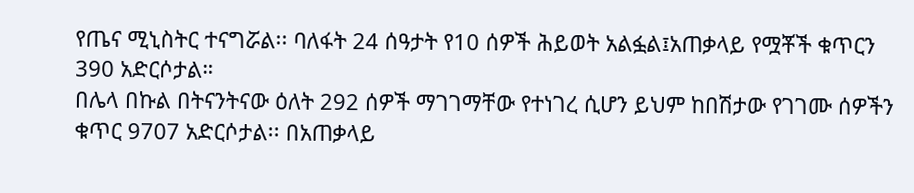የጤና ሚኒስትር ተናግሯል፡፡ ባለፋት 24 ሰዓታት የ10 ሰዎች ሕይወት አልፏል፤አጠቃላይ የሟቾች ቁጥርን 390 አድርሶታል።
በሌላ በኩል በትናንትናው ዕለት 292 ሰዎች ማገገማቸው የተነገረ ሲሆን ይህም ከበሽታው የገገሙ ሰዎችን ቁጥር 9707 አድርሶታል፡፡ በአጠቃላይ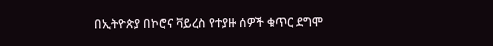በኢትዮጵያ በኮሮና ቫይረስ የተያዙ ሰዎች ቁጥር ደግሞ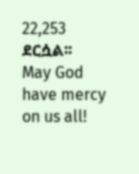22,253 ደርሷል፡፡
May God have mercy on us all!